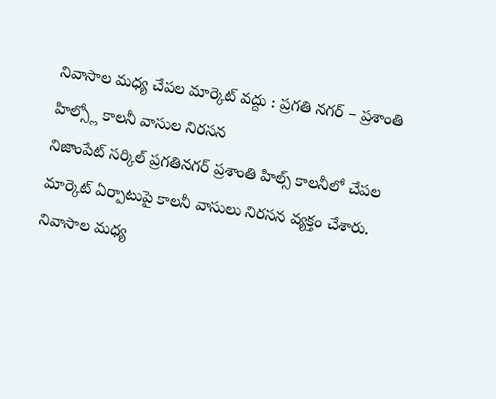నివాసాల మధ్య చేపల మార్కెట్ వద్దు : ప్రగతి నగర్ – ప్రశాంతి హిల్స్లో కాలనీ వాసుల నిరసన
నిజాంపేట్ సర్కిల్ ప్రగతినగర్ ప్రశాంతి హిల్స్ కాలనీలో చేపల మార్కెట్ ఏర్పాటుపై కాలనీ వాసులు నిరసన వ్యక్తం చేశారు. నివాసాల మధ్య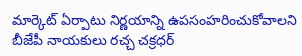మార్కెట్ ఏర్పాటు నిర్ణయాన్ని ఉపసంహరించుకోవాలని బీజేపీ నాయకులు రచ్చ చక్రధర్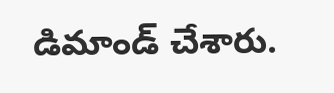డిమాండ్ చేశారు.